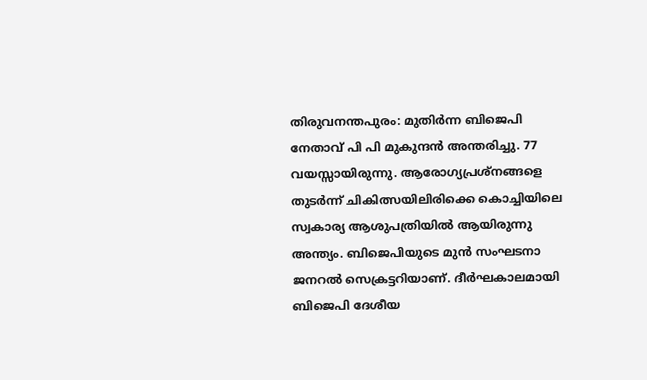തിരുവനന്തപുരം: മുതിർന്ന ബിജെപി നേതാവ് പി പി മുകുന്ദൻ അന്തരിച്ചു. 77 വയസ്സായിരുന്നു. ആരോഗ്യപ്രശ്നങ്ങളെ തുടർന്ന് ചികിത്സയിലിരിക്കെ കൊച്ചിയിലെ സ്വകാര്യ ആശുപത്രിയിൽ ആയിരുന്നു അന്ത്യം. ബിജെപിയുടെ മുൻ സംഘടനാ ജനറൽ സെക്രട്ടറിയാണ്. ദീർഘകാലമായി ബിജെപി ദേശീയ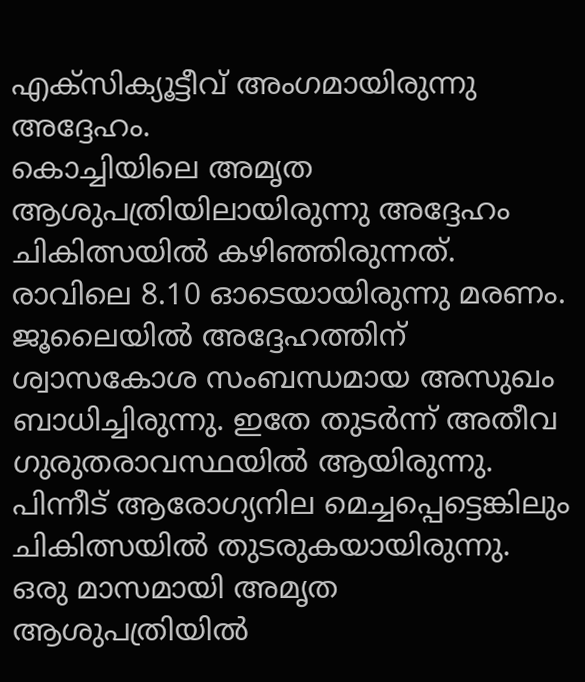എക്സിക്യൂട്ടീവ് അംഗമായിരുന്നു അദ്ദേഹം.
കൊച്ചിയിലെ അമൃത ആശുപത്രിയിലായിരുന്നു അദ്ദേഹം ചികിത്സയിൽ കഴിഞ്ഞിരുന്നത്. രാവിലെ 8.10 ഓടെയായിരുന്നു മരണം. ജൂലൈയിൽ അദ്ദേഹത്തിന് ശ്വാസകോശ സംബന്ധമായ അസുഖം ബാധിച്ചിരുന്നു. ഇതേ തുടർന്ന് അതീവ ഗുരുതരാവസ്ഥയിൽ ആയിരുന്നു. പിന്നീട് ആരോഗ്യനില മെച്ചപ്പെട്ടെങ്കിലും ചികിത്സയിൽ തുടരുകയായിരുന്നു. ഒരു മാസമായി അമൃത ആശുപത്രിയിൽ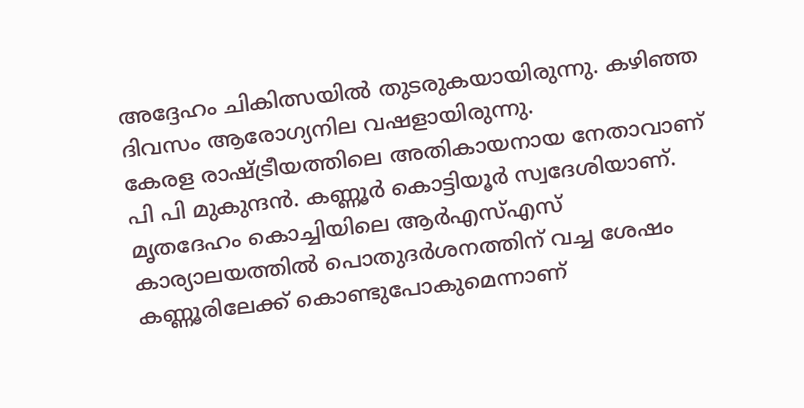അദ്ദേഹം ചികിത്സയിൽ തുടരുകയായിരുന്നു. കഴിഞ്ഞ ദിവസം ആരോഗ്യനില വഷളായിരുന്നു.
കേരള രാഷ്ട്രീയത്തിലെ അതികായനായ നേതാവാണ് പി പി മുകുന്ദൻ. കണ്ണൂർ കൊട്ടിയൂർ സ്വദേശിയാണ്. മൃതദേഹം കൊച്ചിയിലെ ആർഎസ്എസ് കാര്യാലയത്തിൽ പൊതുദർശനത്തിന് വച്ച ശേഷം കണ്ണൂരിലേക്ക് കൊണ്ടുപോകുമെന്നാണ്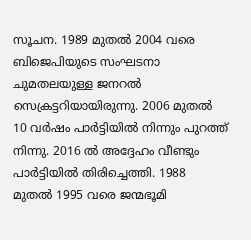സൂചന. 1989 മുതൽ 2004 വരെ ബിജെപിയുടെ സംഘടനാ ചുമതലയുള്ള ജനറൽ സെക്രട്ടറിയായിരുന്നു. 2006 മുതൽ 10 വർഷം പാർട്ടിയിൽ നിന്നും പുറത്ത് നിന്നു. 2016 ൽ അദ്ദേഹം വീണ്ടും പാർട്ടിയിൽ തിരിച്ചെത്തി. 1988 മുതൽ 1995 വരെ ജന്മഭൂമി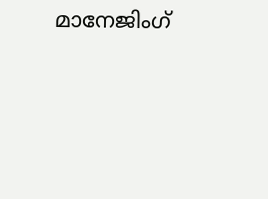മാനേജിംഗ്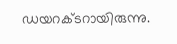ഡയറക്ടറായിരുന്നു.